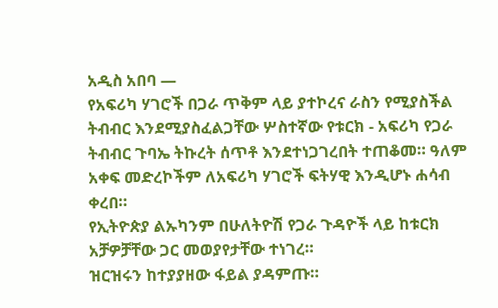አዲስ አበባ —
የአፍሪካ ሃገሮች በጋራ ጥቅም ላይ ያተኮረና ራስን የሚያስችል ትብብር እንደሚያስፈልጋቸው ሦስተኛው የቱርክ - አፍሪካ የጋራ ትብብር ጉባኤ ትኩረት ሰጥቶ እንደተነጋገረበት ተጠቆመ። ዓለም አቀፍ መድረኮችም ለአፍሪካ ሃገሮች ፍትሃዊ እንዲሆኑ ሐሳብ ቀረበ።
የኢትዮጵያ ልኡካንም በሁለትዮሽ የጋራ ጉዳዮች ላይ ከቱርክ አቻዎቻቸው ጋር መወያየታቸው ተነገረ።
ዝርዝሩን ከተያያዘው ፋይል ያዳምጡ።